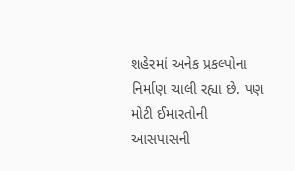શહેરમાં અનેક પ્રકલ્પોના નિર્માણ ચાલી રહ્યા છે. પણ મોટી ઈમારતોની આસપાસની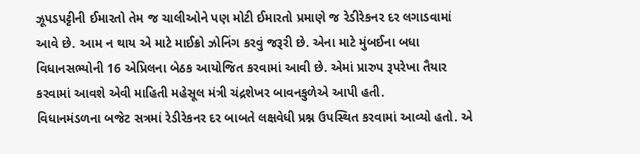ઝૂપડપટ્ટીની ઈમારતો તેમ જ ચાલીઓને પણ મોટી ઈમારતો પ્રમાણે જ રેડીરેકનર દર લગાડવામાં આવે છે. આમ ન થાય એ માટે માઈક્રો ઝોનિંગ કરવું જરૂરી છે. એના માટે મુંબઈના બધા વિધાનસભ્યોની 16 એપ્રિલના બેઠક આયોજિત કરવામાં આવી છે. એમાં પ્રારુપ રૂપરેખા તૈયાર કરવામાં આવશે એવી માહિતી મહેસૂલ મંત્રી ચંદ્રશેખર બાવનકુળેએ આપી હતી.
વિધાનમંડળના બજેટ સત્રમાં રેડીરેકનર દર બાબતે લક્ષવેધી પ્રશ્ન ઉપસ્થિત કરવામાં આવ્યો હતો. એ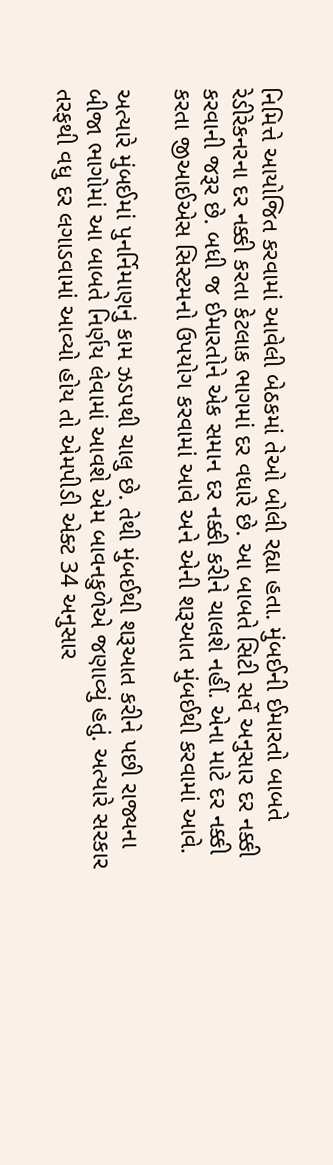નિમિત્તે આયોજિત કરવામાં આવેલી બેઠકમાં તેઓ બોલી રહ્યા હતા. મુંબઈની ઈમારતો બાબતે રેડીરેકનરના દર નક્કી કરતા કેટલાક ભાગમાં દર વધારે છે. આ બાબતે સિટી સર્વે અનુસાર દર નક્કી કરવાની જરૂર છે. બધી જ ઈમારતોને એક સમાન દર નક્કી કરીને ચાલશે નહીં. એના માટે દર નક્કી કરતા જીઆઈએસ સિસ્ટમનો ઉપયોગ કરવામાં આવે અને એની શરૂઆત મુંબઈથી કરવામાં આવે.

અત્યારે મુંબઈમાં પુનર્નિમાણનું કામ ઝડપથી ચાલુ છે. તેથી મુંબઈથી શરૂઆત કરીને પછી રાજ્યના બીજા ભાગોમાં આ બાબતે નિર્ણય લેવામાં આવશે એમ બાવનકુળેએ જણાવ્યું હતું. અત્યારે સરકાર તરફથી વધુ દર લગાડવામાં આવ્યો હોય તો એમપીડી એક્ટ 34 અનુસાર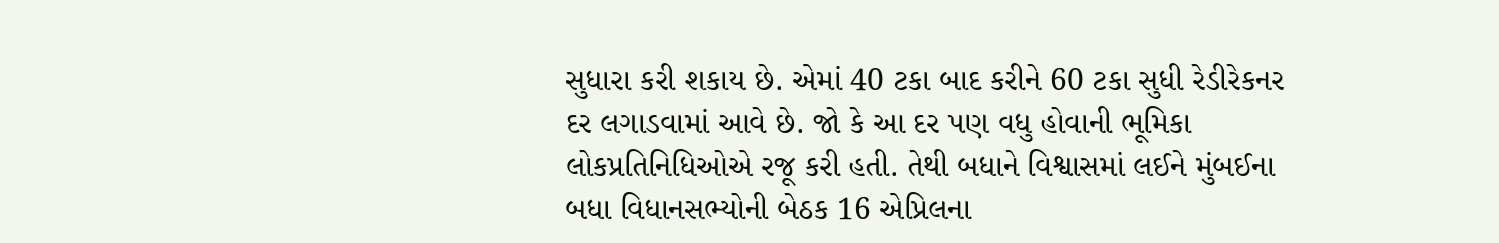સુધારા કરી શકાય છે. એમાં 40 ટકા બાદ કરીને 60 ટકા સુધી રેડીરેકનર દર લગાડવામાં આવે છે. જો કે આ દર પણ વધુ હોવાની ભૂમિકા લોકપ્રતિનિધિઓએ રજૂ કરી હતી. તેથી બધાને વિશ્વાસમાં લઈને મુંબઈના બધા વિધાનસભ્યોની બેઠક 16 એપ્રિલના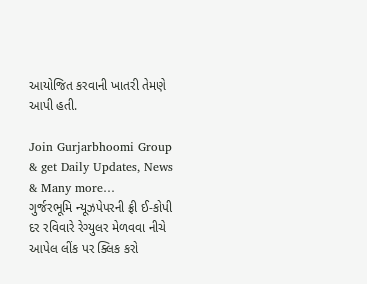આયોજિત કરવાની ખાતરી તેમણે આપી હતી.

Join Gurjarbhoomi Group & get Daily Updates, News & Many more…
ગુર્જરભૂમિ ન્યૂઝપેપરની ફ્રી ઈ-કોપી દર રવિવારે રેગ્યુલર મેળવવા નીચે આપેલ લીંક પર ક્લિક કરો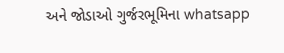અને જોડાઓ ગુર્જરભૂમિના whatsapp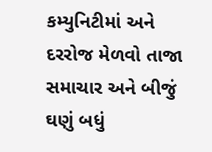કમ્યુનિટીમાં અને દરરોજ મેળવો તાજા સમાચાર અને બીજું ઘણું બધું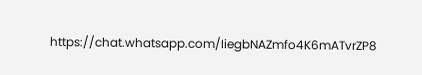https://chat.whatsapp.com/IiegbNAZmfo4K6mATvrZP8